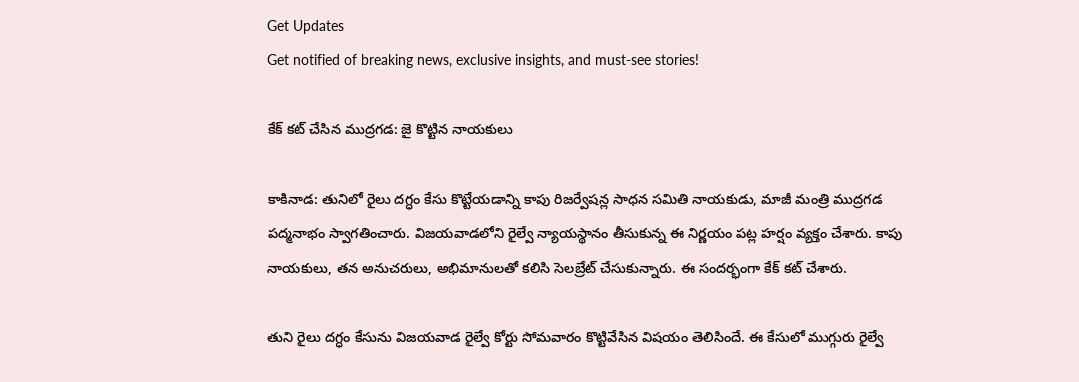Get Updates
Get notified of breaking news, exclusive insights, and must-see stories!

కేక్ కట్ చేసిన ముద్రగడ: జై కొట్టిన నాయకులు

కాకినాడ: తునిలో రైలు దగ్ధం కేసు కొట్టేయడాన్ని కాపు రిజర్వేషన్ల సాధన సమితి నాయకుడు, మాజీ మంత్రి ముద్రగడ పద్మనాభం స్వాగతించారు. విజయవాడలోని రైల్వే న్యాయస్థానం తీసుకున్న ఈ నిర్ణయం పట్ల హర్షం వ్యక్తం చేశారు. కాపు నాయకులు, తన అనుచరులు, అభిమానులతో కలిసి సెలబ్రేట్ చేసుకున్నారు. ఈ సందర్భంగా కేక్ కట్ చేశారు.

తుని రైలు దగ్ధం కేసును విజయవాడ రైల్వే కోర్టు సోమవారం కొట్టివేసిన విషయం తెలిసిందే. ఈ కేసులో ముగ్గురు రైల్వే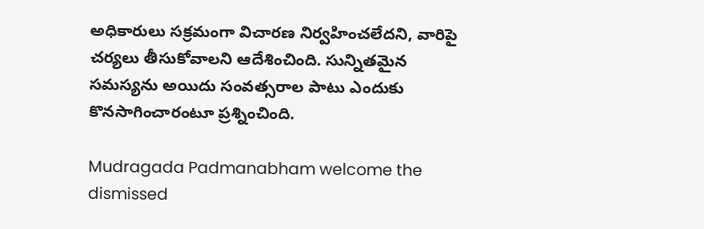అధికారులు సక్రమంగా విచారణ నిర్వహించలేదని, వారిపై చర్యలు తీసుకోవాలని ఆదేశించింది. సున్నితమైన సమస్యను అయిదు సంవత్సరాల పాటు ఎందుకు కొనసాగించారంటూ ప్రశ్నించింది.

Mudragada Padmanabham welcome the dismissed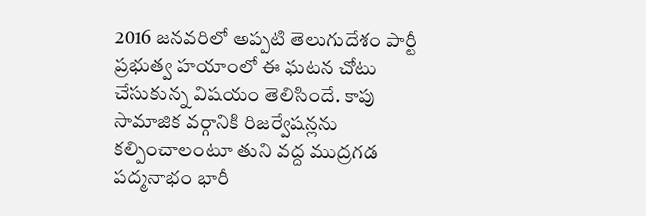2016 జనవరిలో అప్పటి తెలుగుదేశం పార్టీ ప్రభుత్వ హయాంలో ఈ ఘటన చోటు చేసుకున్న విషయం తెలిసిందే. కాపు సామాజిక వర్గానికి రిజర్వేషన్లను కల్పించాలంటూ తుని వద్ద ముద్రగడ పద్మనాభం భారీ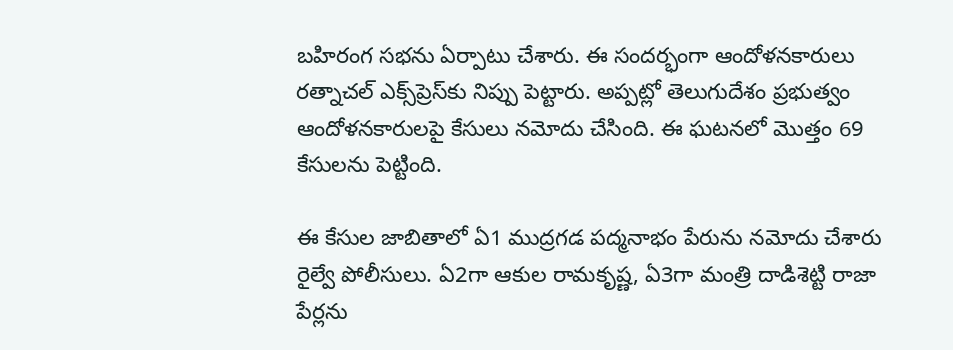బహిరంగ సభను ఏర్పాటు చేశారు. ఈ సందర్భంగా ఆందోళనకారులు రత్నాచల్ ఎక్స్‌ప్రెస్‌కు నిప్పు పెట్టారు. అప్పట్లో తెలుగుదేశం ప్రభుత్వం ఆందోళనకారులపై కేసులు నమోదు చేసింది. ఈ ఘటనలో మొత్తం 69 కేసులను పెట్టింది.

ఈ కేసుల జాబితాలో ఏ1 ముద్రగడ పద్మనాభం పేరును నమోదు చేశారు రైల్వే పోలీసులు. ఏ2గా ఆకుల రామకృష్ణ, ఏ3గా మంత్రి దాడిశెట్టి రాజా పేర్లను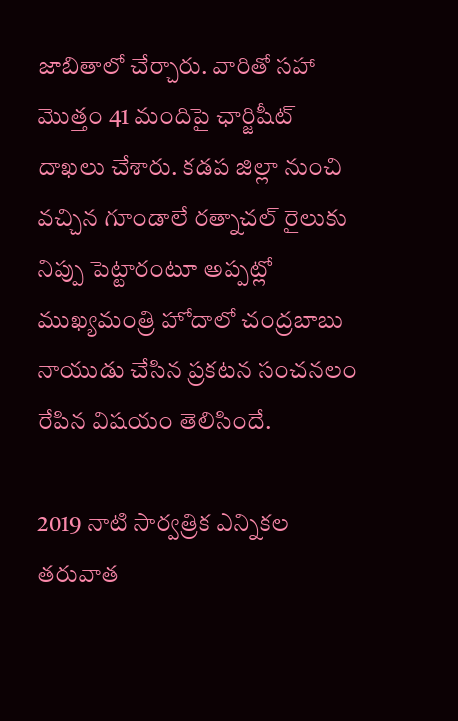జాబితాలో చేర్చారు. వారితో సహా మొత్తం 41 మందిపై ఛార్జిషీట్ దాఖలు చేశారు. కడప జిల్లా నుంచి వచ్చిన గూండాలే రత్నాచల్ రైలుకు నిప్పు పెట్టారంటూ అప్పట్లో ముఖ్యమంత్రి హోదాలో చంద్రబాబు నాయుడు చేసిన ప్రకటన సంచనలం రేపిన విషయం తెలిసిందే.

2019 నాటి సార్వత్రిక ఎన్నికల తరువాత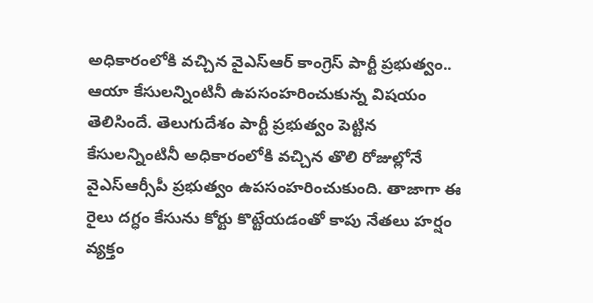అధికారంలోకి వచ్చిన వైఎస్ఆర్ కాంగ్రెస్ పార్టీ ప్రభుత్వం.. ఆయా కేసులన్నింటినీ ఉపసంహరించుకున్న విషయం తెలిసిందే. తెలుగుదేశం పార్టీ ప్రభుత్వం పెట్టిన కేసులన్నింటినీ అధికారంలోకి వచ్చిన తొలి రోజుల్లోనే వైఎస్ఆర్సీపీ ప్రభుత్వం ఉపసంహరించుకుంది. తాజాగా ఈ రైలు దగ్ధం కేసును కోర్టు కొట్టేయడంతో కాపు నేతలు హర్షం వ్యక్తం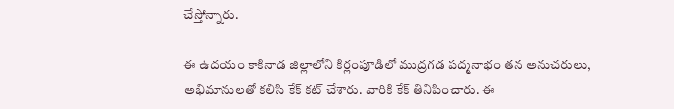చేస్తోన్నారు.

ఈ ఉదయం కాకినాడ జిల్లాలోని కిర్లంపూడిలో ముద్రగడ పద్మనాభం తన అనుచరులు, అభిమానులతో కలిసి కేక్ కట్ చేశారు. వారికి కేక్ తినిపించారు. ఈ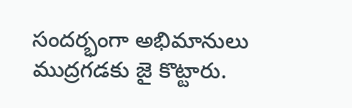సందర్భంగా అభిమానులు ముద్రగడకు జై కొట్టారు.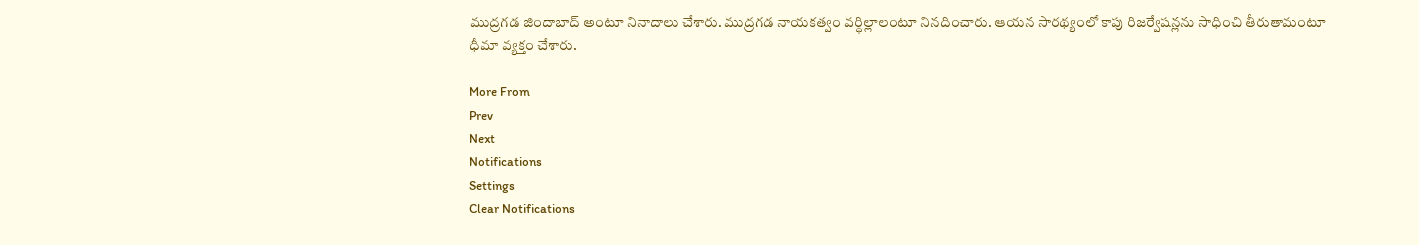ముద్రగడ జిందాబాద్ అంటూ నినాదాలు చేశారు. ముద్రగడ నాయకత్వం వర్ధిల్లాలంటూ నినదించారు. ఆయన సారథ్యంలో కాపు రిజర్వేషన్లను సాధించి తీరుతామంటూ ధీమా వ్యక్తం చేశారు.

More From
Prev
Next
Notifications
Settings
Clear Notifications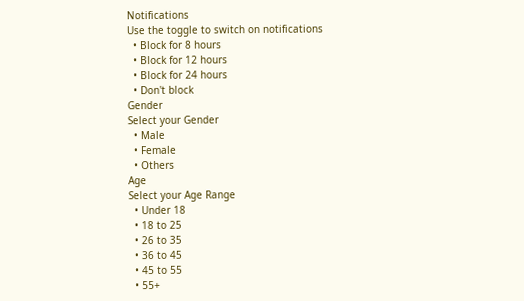Notifications
Use the toggle to switch on notifications
  • Block for 8 hours
  • Block for 12 hours
  • Block for 24 hours
  • Don't block
Gender
Select your Gender
  • Male
  • Female
  • Others
Age
Select your Age Range
  • Under 18
  • 18 to 25
  • 26 to 35
  • 36 to 45
  • 45 to 55
  • 55+